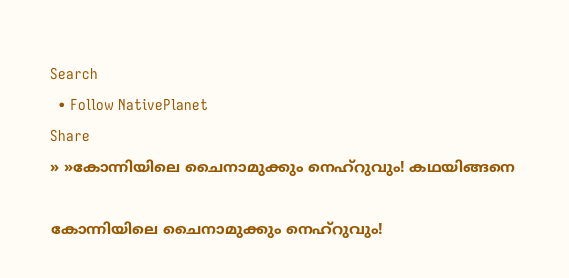Search
  • Follow NativePlanet
Share
» »കോന്നിയിലെ ചൈനാമുക്കും നെഹ്റുവും! കഥയിങ്ങനെ

കോന്നിയിലെ ചൈനാമുക്കും നെഹ്റുവും!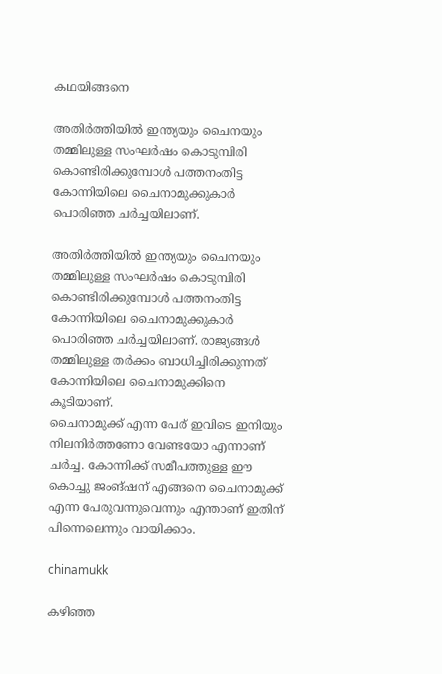കഥയിങ്ങനെ

അതിര്‍ത്തിയില്‍ ഇന്ത്യയും ചൈനയും തമ്മിലുള്ള സംഘര്‍ഷം കൊടുമ്പിരി കൊണ്ടിരിക്കുമ്പോള്‍ പത്തനംതിട്ട കോന്നിയിലെ ചൈനാമുക്കുകാര്‍ പൊരിഞ്ഞ ചര്‍ച്ചയിലാണ്.

അതിര്‍ത്തിയില്‍ ഇന്ത്യയും ചൈനയും തമ്മിലുള്ള സംഘര്‍ഷം കൊടുമ്പിരി കൊണ്ടിരിക്കുമ്പോള്‍ പത്തനംതിട്ട കോന്നിയിലെ ചൈനാമുക്കുകാര്‍ പൊരിഞ്ഞ ചര്‍ച്ചയിലാണ്. രാജ്യങ്ങള്‍ തമ്മിലുള്ള തര്‍ക്കം ബാധിച്ചിരിക്കുന്നത് കോന്നിയിലെ ചൈനാമുക്കിനെ കൂടിയാണ്.
ചൈനാമുക്ക് എന്ന പേര് ഇവി‌‌ടെ ഇനിയും നിലനിര്‍ത്തണോ വേണ്ടയോ എന്നാണ് ചര്‍ച്ച. കോന്നിക്ക് സമീപത്തുള്ള ഈ കൊച്ചു ജംങ്ഷന് എങ്ങനെ ചൈനാമുക്ക് എന്ന പേരുവന്നുവെന്നും എന്താണ് ഇതിന് പിന്നെലെന്നും വായിക്കാം.

chinamukk

കഴിഞ്ഞ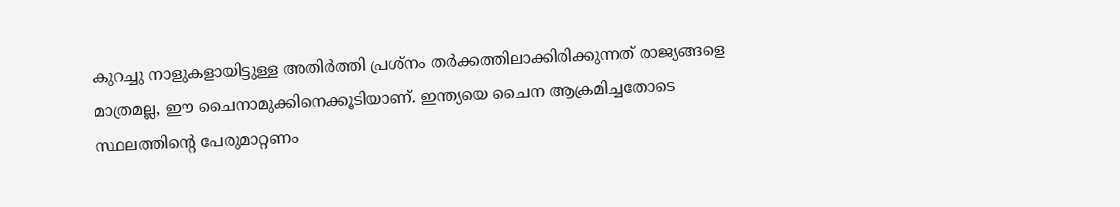കുറച്ചു നാളുകളായിട്ടുള്ള അതിര്‍ത്തി പ്രശ്നം തര്‍ക്കത്തിലാക്കിരിക്കുന്നത് രാജ്യങ്ങളെ മാത്രമല്ല, ഈ ചൈനാമുക്കിനെക്കൂടിയാണ്. ഇന്ത്യയെ ചൈന ആക്രമിച്ചതോടെ സ്ഥലത്തിന്റെ പേരുമാറ്റണം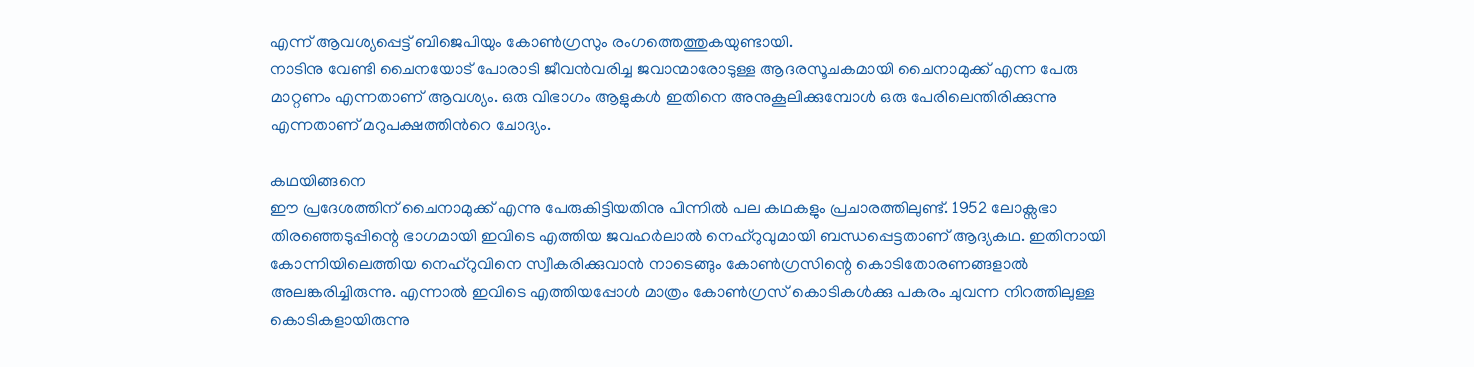എന്ന് ആവശ്യപ്പെട്ട് ബിജെപിയും കോണ്‍ഗ്രസും രംഗത്തെത്തുകയുണ്ടായി.
നാടിനു വേണ്ടി ചൈനയോട് പോരാടി ജീവന്‍വരിച്ച ജവാന്മാരോടുള്ള ആദരസൂചകമായി ചൈനാമുക്ക് എന്ന പേരു മാറ്റണം എന്നതാണ് ആവശ്യം. ഒരു വിഭാഗം ആളുകള്‍ ഇതിനെ അനുകൂലിക്കുമ്പോള്‍ ഒരു പേരിലെന്തിരിക്കുന്നു എന്നതാണ് മറുപക്ഷത്തിന്‍റെ ചോദ്യം.

കഥയിങ്ങനെ‌
ഈ പ്രദേശത്തിന് ചൈനാമുക്ക് എന്നു പേരുകിട്ടിയതിനു പിന്നില്‍ പല കഥകളും പ്രചാരത്തിലുണ്ട്. 1952 ലോക്സഭാ തിരഞ്ഞെ‌‌ടുപ്പിന്റെ ഭാഗമായി ഇവിടെ എത്തിയ ജവഹര്‍ലാല്‍ നെഹ്റുവുമായി ബന്ധപ്പെട്ടതാണ് ആദ്യകഥ. ഇതിനായി കോന്നിയിലെത്തിയ നെഹ്റുവിനെ സ്വീകരിക്കുവാന്‍ നാടെങ്ങും കോണ്‍ഗ്രസിന്റെ കൊടിതോരണങ്ങളാല്‍ അലങ്കരിച്ചിരുന്നു. എന്നാല്‍ ഇവിടെ എത്തിയപ്പോള്‍ മാത്രം കോണ്‍ഗ്രസ് കൊടികള്‍ക്കു പകരം ചുവന്ന നിറത്തിലുള്ള കൊടികളായിരുന്നു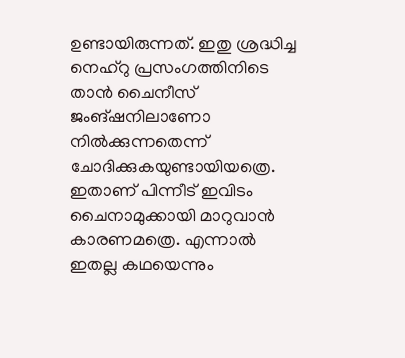ഉണ്ടായിരുന്നത്. ഇതു ശ്രദ്ധിച്ച നെഹ്റു പ്രസംഗത്തിനിടെ താന്‍ ചൈനീസ് ജംങ്ഷനിലാണോ നില്‍ക്കുന്നതെന്ന് ചോദിക്കുകയുണ്ടായിയത്രെ. ഇതാണ് പിന്നീട് ഇവി‌ടം ചൈനാമുക്കായി മാറുവാന്‍ കാരണമത്രെ. എന്നാല്‍ ഇതല്ല കഥയെന്നും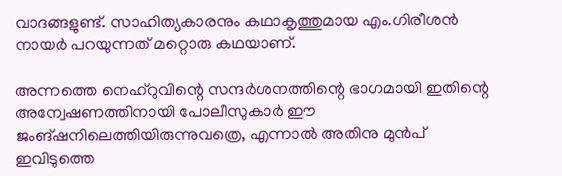വാദങ്ങളുണ്ട്. സാഹിത്യകാരനും കഥാകൃത്തുമായ എം.ഗിരീശൻ നായർ പറയുന്നത് മറ്റൊരു കഥയാണ്.

അന്നത്തെ നെഹ്റുവിന്റെ സന്ദര്‍ശനത്തിന്റെ ഭാഗമായി ഇതിന്റെ അന്വേഷണത്തിനായി പോലീസുകാര്‍ ഈ ജംങ്ഷനിലെത്തിയിരുന്നുവത്രെ, എന്നാല്‍ അതിനു മുന്‍പ് ഇവിടുത്തെ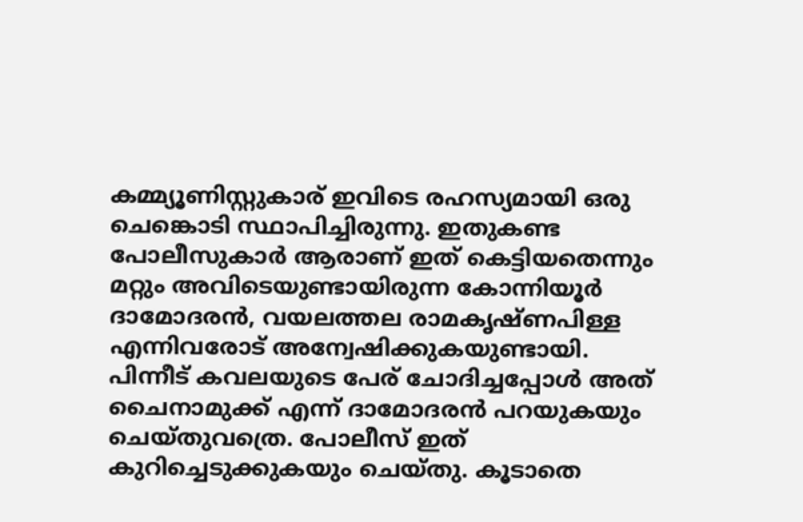കമ്മ്യൂണിസ്റ്റുകാര് ഇവിടെ രഹസ്യമായി ഒരു ചെങ്കൊടി സ്ഥാപിച്ചിരുന്നു. ഇതുകണ്ട പോലീസുകാര്‍ ആരാണ് ഇത് കെട്ടിയതെന്നും മറ്റും അവിടെയുണ്ടായിരുന്ന കോന്നിയൂർ ദാമോദരൻ, വയലത്തല രാമകൃഷ്ണപിള്ള എന്നിവരോട് അന്വേഷിക്കുകയുണ്ടായി. പിന്നീട് കവലയുടെ പേര് ചോദിച്ചപ്പോള്‍ അത് ചൈനാമുക്ക് എന്ന് ദാമോദരന്‍ പറയുകയും ചെയ്തുവത്രെ. പോലീസ് ഇത് കുറിച്ചെ‌‌ടുക്കുകയും ചെയ്തു. കൂടാതെ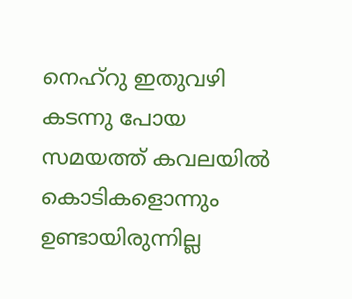നെഹ്റു ഇതുവഴി കടന്നു പോയ സമയത്ത് കവലയില്‍ കൊടികളൊന്നും ഉണ്ടായിരുന്നില്ല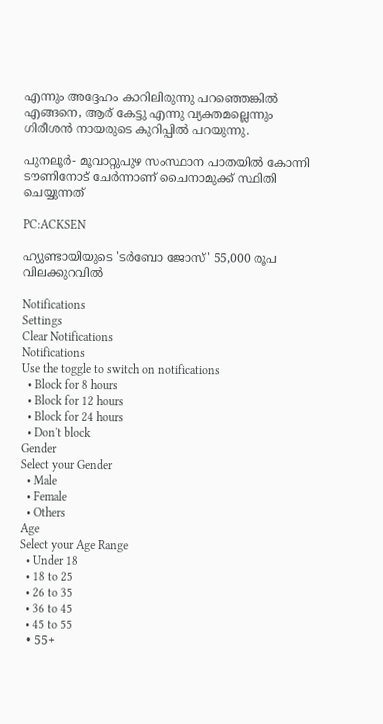എന്നും അദ്ദേഹം കാറിലിരുന്നു പറഞ്ഞെങ്കിൽ എങ്ങനെ, ആര് കേട്ടു എന്നു വ്യക്തമല്ലെന്നും ഗിരീശൻ നായരുടെ കുറിപ്പിൽ പറയുന്നു.

പുനലൂർ- മൂവാറ്റുപുഴ സംസ്ഥാന പാതയിൽ കോന്നി ടൗണിനോട് ചേർന്നാണ് ചൈനാമുക്ക് സ്ഥിതി ചെയ്യുന്നത്

PC:ACKSEN

ഹ്യുണ്ടായിയുടെ 'ടർബോ ജോസ്' 55,000 രൂപ വിലക്കുറവിൽ

Notifications
Settings
Clear Notifications
Notifications
Use the toggle to switch on notifications
  • Block for 8 hours
  • Block for 12 hours
  • Block for 24 hours
  • Don't block
Gender
Select your Gender
  • Male
  • Female
  • Others
Age
Select your Age Range
  • Under 18
  • 18 to 25
  • 26 to 35
  • 36 to 45
  • 45 to 55
  • 55+